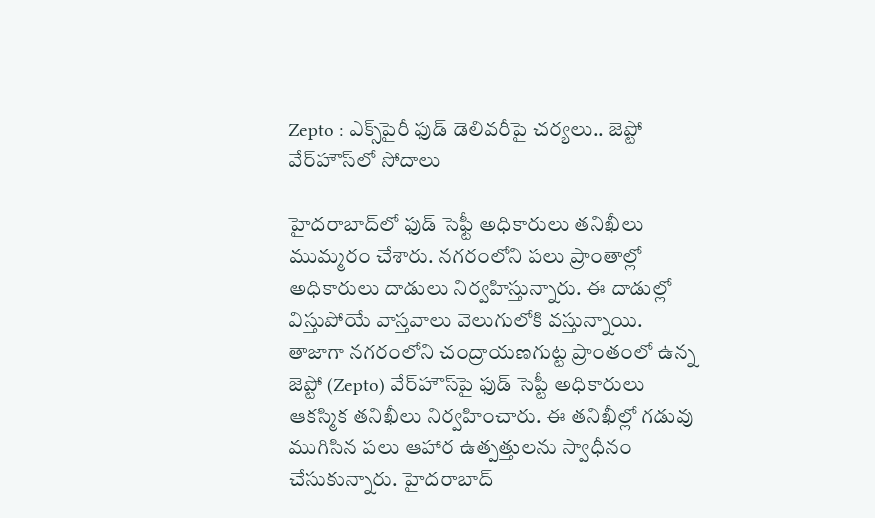Zepto : ఎక్స్‌పైరీ ఫుడ్ డెలివరీపై చర్యలు.. జెప్టో వేర్‌హౌస్‌లో సోదాలు

హైదరాబాద్‌లో ఫుడ్ సెఫ్టీ అధికారులు త‌నిఖీలు ముమ్మ‌రం చేశారు. న‌గ‌రంలోని ప‌లు ప్రాంతాల్లో అధికారులు దాడులు నిర్వ‌హిస్తున్నారు. ఈ దాడుల్లో విస్తుపోయే వాస్త‌వాలు వెలుగులోకి వ‌స్తున్నాయి. తాజాగా నగరంలోని చంద్రాయణగుట్ట ప్రాంతంలో ఉన్న జెప్టో (Zepto) వేర్‌హౌస్‌పై ఫుడ్ సెప్టీ అధికారులు ఆకస్మిక తనిఖీలు నిర్వహించారు. ఈ త‌నిఖీల్లో గడువు ముగిసిన పలు ఆహార ఉత్పత్తులను స్వాధీనం చేసుకున్నారు. హైదరాబాద్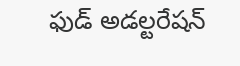ఫుడ్ అడల్టరేషన్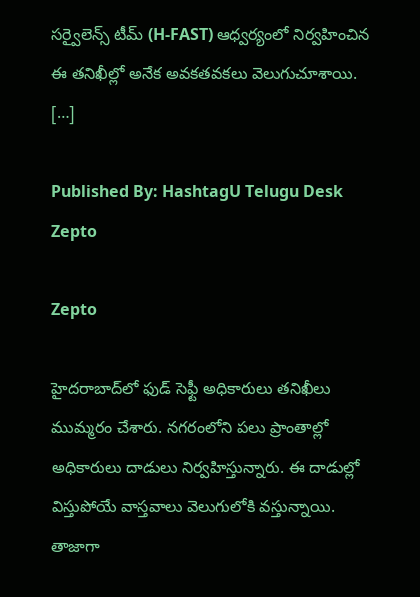సర్వైలెన్స్ టీమ్ (H-FAST) ఆధ్వర్యంలో నిర్వహించిన ఈ తనిఖీల్లో అనేక అవకతవకలు వెలుగుచూశాయి. […]

Published By: HashtagU Telugu Desk
Zepto

Zepto

హైదరాబాద్‌లో ఫుడ్ సెఫ్టీ అధికారులు త‌నిఖీలు ముమ్మ‌రం చేశారు. న‌గ‌రంలోని ప‌లు ప్రాంతాల్లో అధికారులు దాడులు నిర్వ‌హిస్తున్నారు. ఈ దాడుల్లో విస్తుపోయే వాస్త‌వాలు వెలుగులోకి వ‌స్తున్నాయి. తాజాగా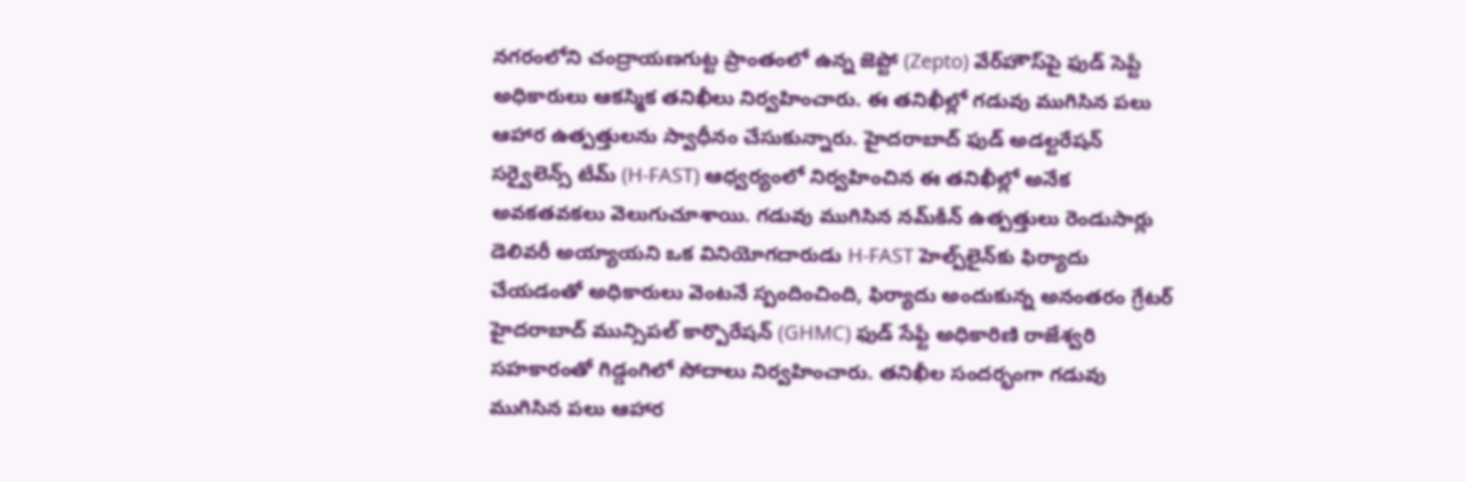నగరంలోని చంద్రాయణగుట్ట ప్రాంతంలో ఉన్న జెప్టో (Zepto) వేర్‌హౌస్‌పై ఫుడ్ సెప్టీ అధికారులు ఆకస్మిక తనిఖీలు నిర్వహించారు. ఈ త‌నిఖీల్లో గడువు ముగిసిన పలు ఆహార ఉత్పత్తులను స్వాధీనం చేసుకున్నారు. హైదరాబాద్ ఫుడ్ అడల్టరేషన్ సర్వైలెన్స్ టీమ్ (H-FAST) ఆధ్వర్యంలో నిర్వహించిన ఈ తనిఖీల్లో అనేక అవకతవకలు వెలుగుచూశాయి. గడువు ముగిసిన నమ్‌కీన్ ఉత్పత్తులు రెండుసార్లు డెలివరీ అయ్యాయని ఒక వినియోగదారుడు H-FAST హెల్ప్‌లైన్‌కు ఫిర్యాదు చేయడంతో అధికారులు వెంటనే స్పందించింది, ఫిర్యాదు అందుకున్న అనంతరం గ్రేటర్ హైదరాబాద్ మున్సిపల్ కార్పొరేషన్ (GHMC) ఫుడ్ సేఫ్టీ అధికారిణి రాజేశ్వరి సహకారంతో గిడ్డంగిలో సోదాలు నిర్వహించారు. తనిఖీల సందర్భంగా గడువు ముగిసిన పలు ఆహార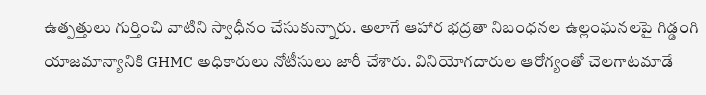ఉత్పత్తులు గుర్తించి వాటిని స్వాధీనం చేసుకున్నారు. అలాగే ఆహార భద్రతా నిబంధనల ఉల్లంఘనలపై గిడ్డంగి యాజమాన్యానికి GHMC అధికారులు నోటీసులు జారీ చేశారు. వినియోగదారుల ఆరోగ్యంతో చెలగాటమాడే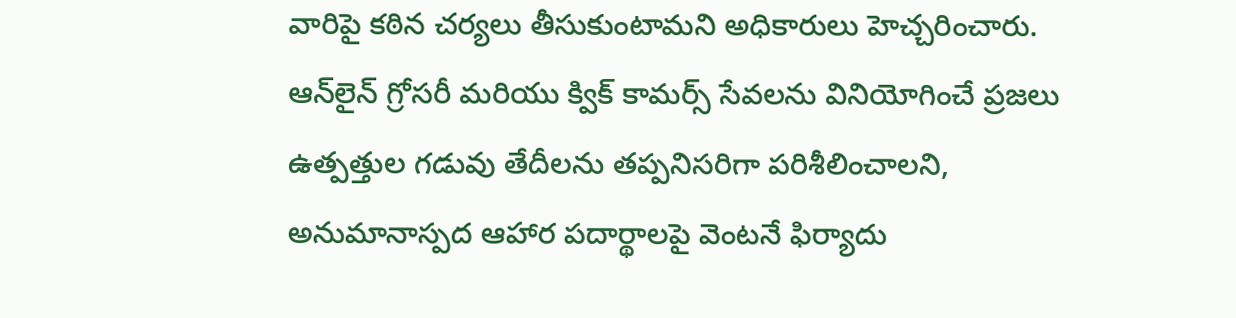వారిపై కఠిన చర్యలు తీసుకుంటామని అధికారులు హెచ్చరించారు. ఆన్‌లైన్ గ్రోసరీ మరియు క్విక్ కామర్స్ సేవలను వినియోగించే ప్రజలు ఉత్పత్తుల గడువు తేదీలను తప్పనిసరిగా పరిశీలించాలని, అనుమానాస్పద ఆహార పదార్థాలపై వెంటనే ఫిర్యాదు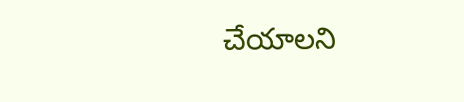చేయాలని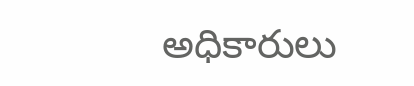అధికారులు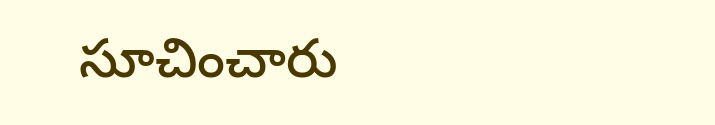సూచించారు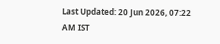Last Updated: 20 Jun 2026, 07:22 AM IST